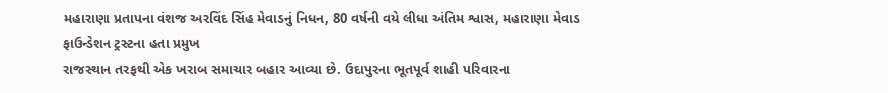મહારાણા પ્રતાપના વંશજ અરવિંદ સિંહ મેવાડનું નિધન, 80 વર્ષની વયે લીધા અંતિમ શ્વાસ, મહારાણા મેવાડ ફાઉન્ડેશન ટ્રસ્ટના હતા પ્રમુખ
રાજસ્થાન તરફથી એક ખરાબ સમાચાર બહાર આવ્યા છે. ઉદાપુરના ભૂતપૂર્વ શાહી પરિવારના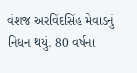વંશજ અરવિંદસિંહ મેવાડનું નિધન થયું. 80 વર્ષના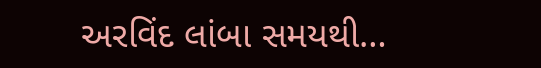અરવિંદ લાંબા સમયથી…